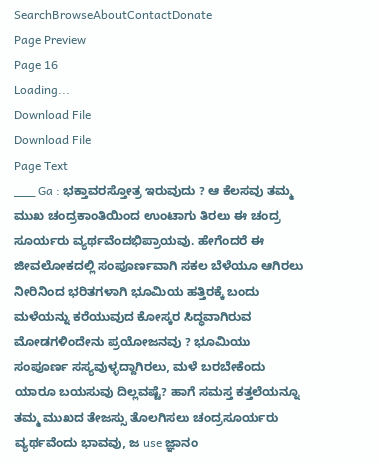SearchBrowseAboutContactDonate
Page Preview
Page 16
Loading...
Download File
Download File
Page Text
___ Ga : ಭಕ್ತಾವರಸ್ತೋತ್ರ ಇರುವುದು ? ಆ ಕೆಲಸವು ತಮ್ಮ ಮುಖ ಚಂದ್ರಕಾಂತಿಯಿಂದ ಉಂಟಾಗು ತಿರಲು ಈ ಚಂದ್ರ ಸೂರ್ಯರು ವ್ಯರ್ಥವೆಂದಭಿಪ್ರಾಯವು. ಹೇಗೆಂದರೆ ಈ ಜೀವಲೋಕದಲ್ಲಿ ಸಂಪೂರ್ಣವಾಗಿ ಸಕಲ ಬೆಳೆಯೂ ಆಗಿರಲು ನೀರಿನಿಂದ ಭರಿತಗಳಾಗಿ ಭೂಮಿಯ ಹತ್ತಿರಕ್ಕೆ ಬಂದು ಮಳೆಯನ್ನು ಕರೆಯುವುದ ಕೋಸ್ಕರ ಸಿದ್ಧವಾಗಿರುವ ಮೋಡಗಳಿಂದೇನು ಪ್ರಯೋಜನವು ? ಭೂಮಿಯು ಸಂಪೂರ್ಣ ಸಸ್ಯವುಳ್ಳದ್ದಾಗಿರಲು, ಮಳೆ ಬರಬೇಕೆಂದು ಯಾರೂ ಬಯಸುವು ದಿಲ್ಲವಷ್ಟೆ? ಹಾಗೆ ಸಮಸ್ತ ಕತ್ತಲೆಯನ್ನೂ ತಮ್ಮ ಮುಖದ ತೇಜಸ್ಸು ತೊಲಗಿಸಲು ಚಂದ್ರಸೂರ್ಯರು ವ್ಯರ್ಥವೆಂದು ಭಾವವು, ಜ use ಜ್ಞಾನಂ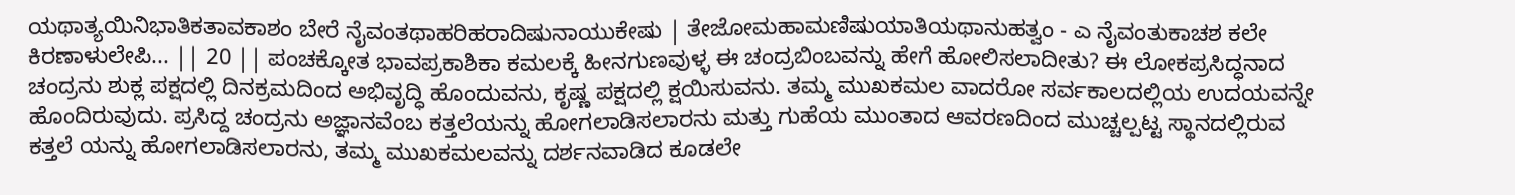ಯಥಾತ್ಯಯಿನಿಭಾತಿಕತಾವಕಾಶಂ ಬೇರೆ ನೈವಂತಥಾಹರಿಹರಾದಿಷುನಾಯುಕೇಷು | ತೇಜೋಮಹಾಮಣಿಷುಯಾತಿಯಥಾನುಹತ್ವಂ - ಎ ನೈವಂತುಕಾಚಶ ಕಲೇ ಕಿರಣಾಳುಲೇಪಿ... || 20 || ಪಂಚಕ್ಕೋತ ಭಾವಪ್ರಕಾಶಿಕಾ ಕಮಲಕ್ಕೆ ಹೀನಗುಣವುಳ್ಳ ಈ ಚಂದ್ರಬಿಂಬವನ್ನು ಹೇಗೆ ಹೋಲಿಸಲಾದೀತು? ಈ ಲೋಕಪ್ರಸಿದ್ಧನಾದ ಚಂದ್ರನು ಶುಕ್ಲ ಪಕ್ಷದಲ್ಲಿ ದಿನಕ್ರಮದಿಂದ ಅಭಿವೃದ್ಧಿ ಹೊಂದುವನು, ಕೃಷ್ಣ ಪಕ್ಷದಲ್ಲಿ ಕ್ಷಯಿಸುವನು. ತಮ್ಮ ಮುಖಕಮಲ ವಾದರೋ ಸರ್ವಕಾಲದಲ್ಲಿಯ ಉದಯವನ್ನೇ ಹೊಂದಿರುವುದು. ಪ್ರಸಿದ್ದ ಚಂದ್ರನು ಅಜ್ಞಾನವೆಂಬ ಕತ್ತಲೆಯನ್ನು ಹೋಗಲಾಡಿಸಲಾರನು ಮತ್ತು ಗುಹೆಯ ಮುಂತಾದ ಆವರಣದಿಂದ ಮುಚ್ಚಲ್ಪಟ್ಟ ಸ್ಥಾನದಲ್ಲಿರುವ ಕತ್ತಲೆ ಯನ್ನು ಹೋಗಲಾಡಿಸಲಾರನು, ತಮ್ಮ ಮುಖಕಮಲವನ್ನು ದರ್ಶನವಾಡಿದ ಕೂಡಲೇ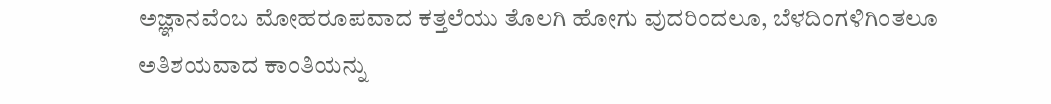ಅಜ್ಞಾನವೆಂಬ ಮೋಹರೂಪವಾದ ಕತ್ತಲೆಯು ತೊಲಗಿ ಹೋಗು ವುದರಿಂದಲೂ, ಬೆಳದಿಂಗಳಿಗಿಂತಲೂ ಅತಿಶಯವಾದ ಕಾಂತಿಯನ್ನು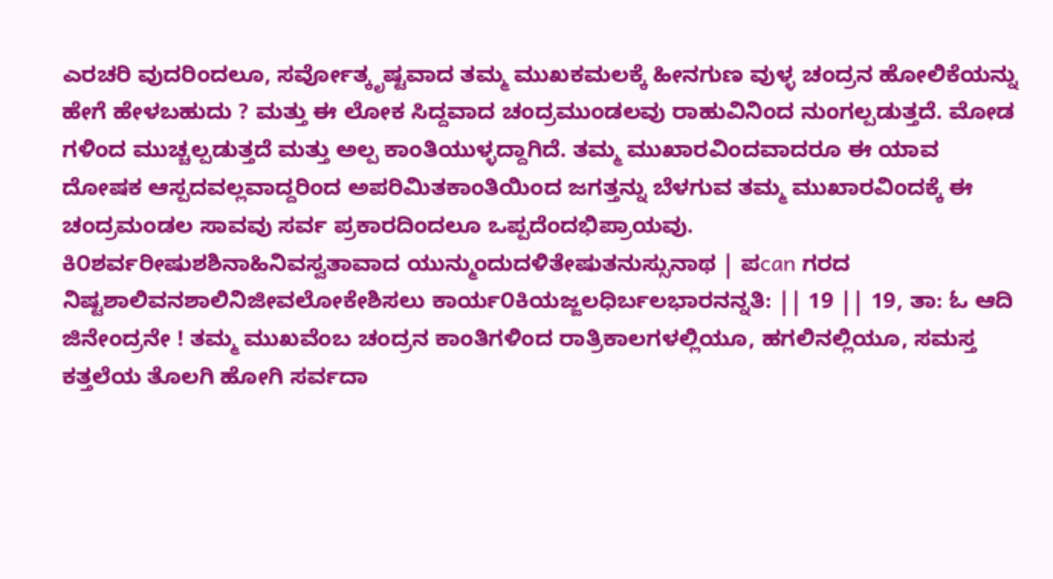ಎರಚರಿ ವುದರಿಂದಲೂ, ಸರ್ವೋತ್ಕೃಷ್ಟವಾದ ತಮ್ಮ ಮುಖಕಮಲಕ್ಕೆ ಹೀನಗುಣ ವುಳ್ಳ ಚಂದ್ರನ ಹೋಲಿಕೆಯನ್ನು ಹೇಗೆ ಹೇಳಬಹುದು ? ಮತ್ತು ಈ ಲೋಕ ಸಿದ್ದವಾದ ಚಂದ್ರಮುಂಡಲವು ರಾಹುವಿನಿಂದ ನುಂಗಲ್ಪಡುತ್ತದೆ. ಮೋಡ ಗಳಿಂದ ಮುಚ್ಚಲ್ಪಡುತ್ತದೆ ಮತ್ತು ಅಲ್ಪ ಕಾಂತಿಯುಳ್ಳದ್ದಾಗಿದೆ. ತಮ್ಮ ಮುಖಾರವಿಂದವಾದರೂ ಈ ಯಾವ ದೋಷಕ ಆಸ್ಪದವಲ್ಲವಾದ್ದರಿಂದ ಅಪರಿಮಿತಕಾಂತಿಯಿಂದ ಜಗತ್ತನ್ನು ಬೆಳಗುವ ತಮ್ಮ ಮುಖಾರವಿಂದಕ್ಕೆ ಈ ಚಂದ್ರಮಂಡಲ ಸಾವವು ಸರ್ವ ಪ್ರಕಾರದಿಂದಲೂ ಒಪ್ಪದೆಂದಭಿಪ್ರಾಯವು. ಕಿ೦ಶರ್ವರೀಷುಶಶಿನಾಹಿನಿವಸ್ವತಾವಾದ ಯುನ್ಮುಂದುದಳಿತೇಷುತನುಸ್ಸುನಾಥ | ಪcan ಗರದ ನಿಷ್ಟಶಾಲಿವನಶಾಲಿನಿಜೀವಲೋಕೇಶಿಸಲು ಕಾರ್ಯ೦ಕಿಯಜ್ಜಲಧಿರ್ಬಲಭಾರನನ್ನತಿ: || 19 || 19, ತಾ: ಓ ಆದಿ ಜಿನೇಂದ್ರನೇ ! ತಮ್ಮ ಮುಖವೆಂಬ ಚಂದ್ರನ ಕಾಂತಿಗಳಿಂದ ರಾತ್ರಿಕಾಲಗಳಲ್ಲಿಯೂ, ಹಗಲಿನಲ್ಲಿಯೂ, ಸಮಸ್ತ ಕತ್ತಲೆಯ ತೊಲಗಿ ಹೋಗಿ ಸರ್ವದಾ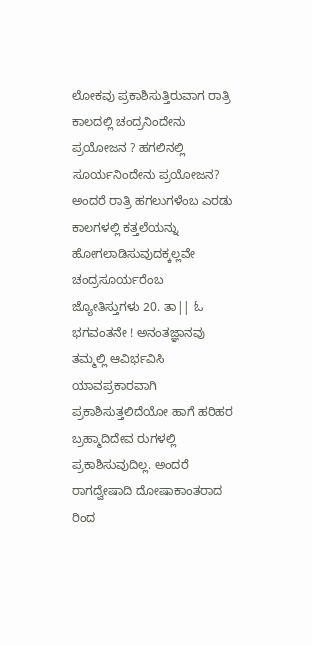ಲೋಕವು ಪ್ರಕಾಶಿಸುತ್ತಿರುವಾಗ ರಾತ್ರಿ ಕಾಲದಲ್ಲಿ ಚಂದ್ರನಿಂದೇನು ಪ್ರಯೋಜನ ? ಹಗಲಿನಲ್ಲಿ ಸೂರ್ಯನಿಂದೇನು ಪ್ರಯೋಜನ? ಅಂದರೆ ರಾತ್ರಿ ಹಗಲುಗಳೆಂಬ ಎರಡು ಕಾಲಗಳಲ್ಲಿ ಕತ್ತಲೆಯನ್ನು ಹೋಗಲಾಡಿಸುವುದಕ್ಕಲ್ಲವೇ ಚಂದ್ರಸೂರ್ಯರೆಂಬ ಜ್ಯೋತಿಸ್ತುಗಳು 20. ತಾ|| ಓ ಭಗವಂತನೇ ! ಅನಂತಜ್ಞಾನವು ತಮ್ಮಲ್ಲಿ ಆವಿರ್ಭವಿಸಿ ಯಾವಪ್ರಕಾರವಾಗಿ ಪ್ರಕಾಶಿಸುತ್ತಲಿದೆಯೋ ಹಾಗೆ ಹರಿಹರ ಬ್ರಹ್ಮಾದಿದೇವ ರುಗಳಲ್ಲಿ ಪ್ರಕಾಶಿಸುವುದಿಲ್ಲ. ಅಂದರೆ ರಾಗದ್ವೇಷಾದಿ ದೋಷಾಕಾಂತರಾದ ರಿಂದ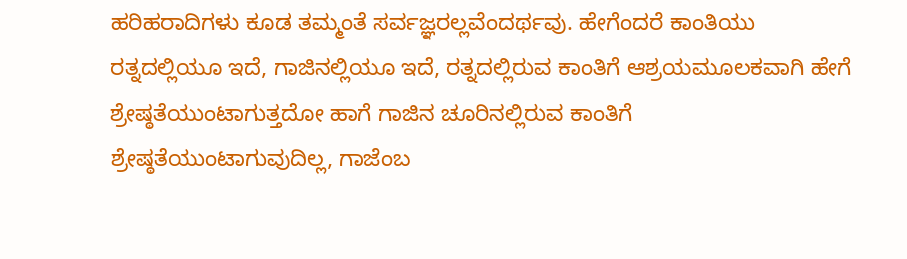ಹರಿಹರಾದಿಗಳು ಕೂಡ ತಮ್ಮಂತೆ ಸರ್ವಜ್ಞರಲ್ಲವೆಂದರ್ಥವು. ಹೇಗೆಂದರೆ ಕಾಂತಿಯು ರತ್ನದಲ್ಲಿಯೂ ಇದೆ, ಗಾಜಿನಲ್ಲಿಯೂ ಇದೆ, ರತ್ನದಲ್ಲಿರುವ ಕಾಂತಿಗೆ ಆಶ್ರಯಮೂಲಕವಾಗಿ ಹೇಗೆ ಶ್ರೇಷ್ಠತೆಯುಂಟಾಗುತ್ತದೋ ಹಾಗೆ ಗಾಜಿನ ಚೂರಿನಲ್ಲಿರುವ ಕಾಂತಿಗೆ ಶ್ರೇಷ್ಠತೆಯುಂಟಾಗುವುದಿಲ್ಲ, ಗಾಜೆಂಬ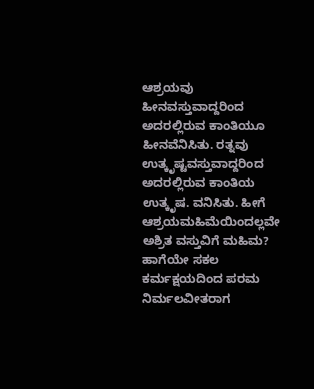ಆಶ್ರಯವು ಹೀನವಸ್ತುವಾದ್ದರಿಂದ ಅದರಲ್ಲಿರುವ ಕಾಂತಿಯೂ ಹೀನವೆನಿಸಿತು. ರತ್ನವು ಉತ್ಕೃಷ್ಟವಸ್ತುವಾದ್ದರಿಂದ ಅದರಲ್ಲಿರುವ ಕಾಂತಿಯ ಉತ್ಕೃಷ. ವನಿಸಿತು. ಹೀಗೆ ಆಶ್ರಯಮಹಿಮೆಯಿಂದಲ್ಲವೇ ಅಶ್ರಿತ ವಸ್ತುವಿಗೆ ಮಹಿಮ? ಹಾಗೆಯೇ ಸಕಲ ಕರ್ಮಕ್ಷಯದಿಂದ ಪರಮ ನಿರ್ಮಲವೀತರಾಗ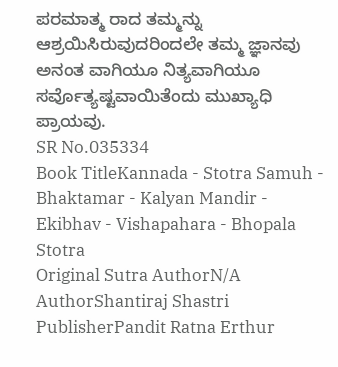ಪರಮಾತ್ಮ ರಾದ ತಮ್ಮನ್ನು ಆಶ್ರಯಿಸಿರುವುದರಿಂದಲೇ ತಮ್ಮ ಜ್ಞಾನವು ಅನಂತ ವಾಗಿಯೂ ನಿತ್ಯವಾಗಿಯೂ ಸರ್ವೊತ್ಯಷ್ಟವಾಯಿತೆಂದು ಮುಖ್ಯಾಧಿ ಪ್ರಾಯವು.
SR No.035334
Book TitleKannada - Stotra Samuh - Bhaktamar - Kalyan Mandir - Ekibhav - Vishapahara - Bhopala Stotra
Original Sutra AuthorN/A
AuthorShantiraj Shastri
PublisherPandit Ratna Erthur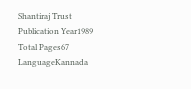Shantiraj Trust
Publication Year1989
Total Pages67
LanguageKannada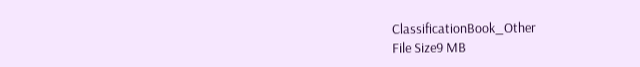ClassificationBook_Other
File Size9 MB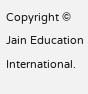Copyright © Jain Education International.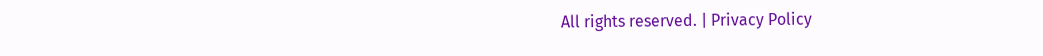All rights reserved. | Privacy Policy